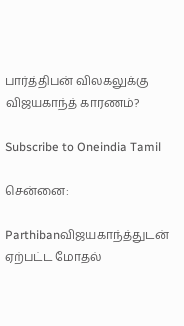பார்த்திபன் விலகலுக்கு விஜயகாந்த் காரணம்?

Subscribe to Oneindia Tamil

சென்னை:

Parthibanவிஜயகாந்த்துடன் ஏற்பட்ட மோதல்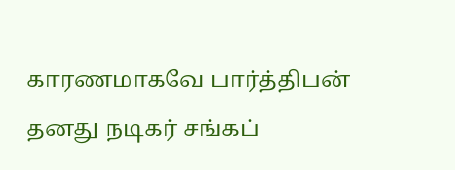காரணமாகவே பார்த்திபன் தனது நடிகர் சங்கப்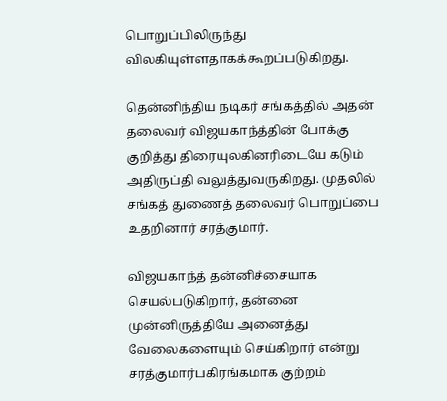பொறுப்பிலிருந்து விலகியுள்ளதாகக்கூறப்படுகிறது.

தென்னிந்திய நடிகர் சங்கத்தில் அதன் தலைவர் விஜயகாந்த்தின் போக்கு குறித்து திரையுலகினரிடையே கடும் அதிருப்தி வலுத்துவருகிறது. முதலில் சங்கத் துணைத் தலைவர் பொறுப்பை உதறினார் சரத்குமார்.

விஜயகாந்த் தன்னிச்சையாக செயல்படுகிறார், தன்னை முன்னிருத்தியே அனைத்து வேலைகளையும் செய்கிறார் என்று சரத்குமார்பகிரங்கமாக குற்றம்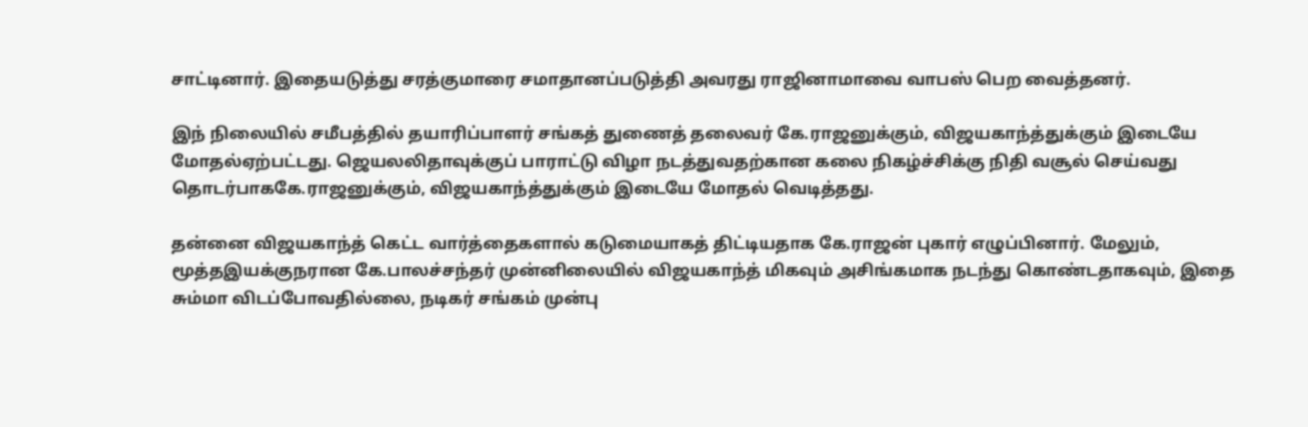சாட்டினார். இதையடுத்து சரத்குமாரை சமாதானப்படுத்தி அவரது ராஜினாமாவை வாபஸ் பெற வைத்தனர்.

இந் நிலையில் சமீபத்தில் தயாரிப்பாளர் சங்கத் துணைத் தலைவர் கே.ராஜனுக்கும், விஜயகாந்த்துக்கும் இடையே மோதல்ஏற்பட்டது. ஜெயலலிதாவுக்குப் பாராட்டு விழா நடத்துவதற்கான கலை நிகழ்ச்சிக்கு நிதி வசூல் செய்வது தொடர்பாககே.ராஜனுக்கும், விஜயகாந்த்துக்கும் இடையே மோதல் வெடித்தது.

தன்னை விஜயகாந்த் கெட்ட வார்த்தைகளால் கடுமையாகத் திட்டியதாக கே.ராஜன் புகார் எழுப்பினார். மேலும், மூத்தஇயக்குநரான கே.பாலச்சந்தர் முன்னிலையில் விஜயகாந்த் மிகவும் அசிங்கமாக நடந்து கொண்டதாகவும், இதை சும்மா விடப்போவதில்லை, நடிகர் சங்கம் முன்பு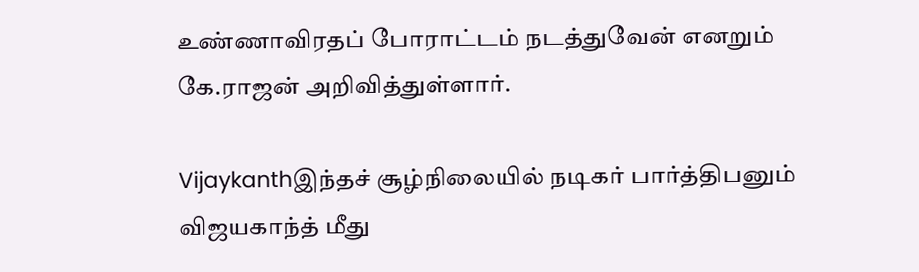உண்ணாவிரதப் போராட்டம் நடத்துவேன் எனறும் கே.ராஜன் அறிவித்துள்ளார்.

Vijaykanthஇந்தச் சூழ்நிலையில் நடிகர் பார்த்திபனும் விஜயகாந்த் மீது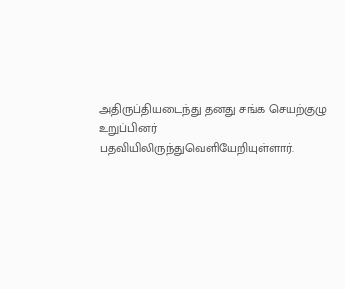அதிருப்தியடைந்து தனது சங்க செயற்குழு உறுப்பினர் பதவியிலிருந்துவெளியேறியுள்ளார்.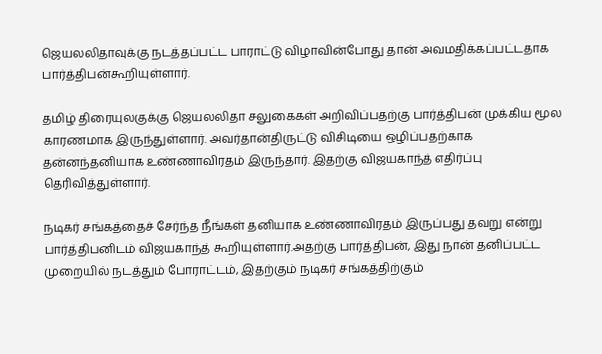ஜெயலலிதாவுக்கு நடத்தப்பட்ட பாராட்டு விழாவின்போது தான் அவமதிக்கப்பட்டதாக பார்த்திபன்கூறியுள்ளார்.

தமிழ் திரையுலகுக்கு ஜெயலலிதா சலுகைகள் அறிவிப்பதற்கு பார்த்திபன் முக்கிய மூல காரணமாக இருந்துள்ளார். அவர்தான்திருட்டு விசிடியை ஒழிப்பதற்காக தன்னந்தனியாக உண்ணாவிரதம் இருந்தார். இதற்கு விஜயகாந்த் எதிர்ப்பு தெரிவித்துள்ளார்.

நடிகர் சங்கத்தைச் சேர்ந்த நீங்கள் தனியாக உண்ணாவிரதம் இருப்பது தவறு என்று பார்த்திபனிடம் விஜயகாந்த் கூறியுள்ளார்.அதற்கு பார்த்திபன், இது நான் தனிப்பட்ட முறையில் நடத்தும் போராட்டம், இதற்கும் நடிகர் சங்கத்திற்கும்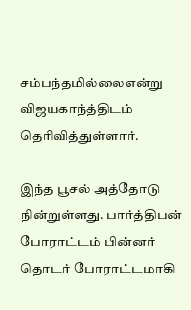சம்பந்தமில்லைஎன்று விஜயகாந்த்திடம் தெரிவித்துள்ளார்.

இந்த பூசல் அத்தோடு நின்றுள்ளது. பார்த்திபன் போராட்டம் பின்னர் தொடர் போராட்டமாகி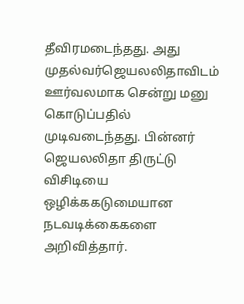தீவிரமடைந்தது. அது முதல்வர்ஜெயலலிதாவிடம் ஊர்வலமாக சென்று மனு கொடுப்பதில் முடிவடைந்தது. பின்னர் ஜெயலலிதா திருட்டு விசிடியை ஒழிக்ககடுமையான நடவடிக்கைகளை அறிவித்தார்.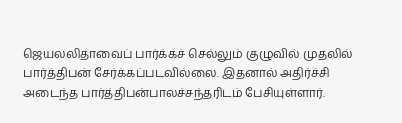ஜெயலலிதாவைப் பார்க்கச் செல்லும் குழுவில் முதலில் பார்த்திபன் சேர்க்கப்படவில்லை. இதனால் அதிர்ச்சி அடைந்த பார்த்திபன்பாலச்சந்தரிடம் பேசியுள்ளார்.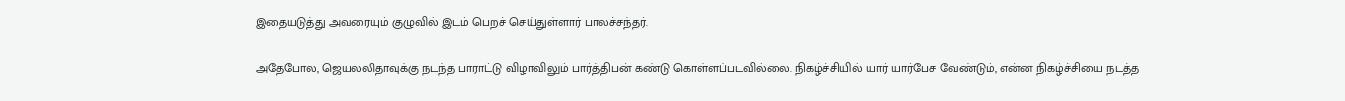இதையடுத்து அவரையும் குழுவில் இடம் பெறச் செய்துள்ளார் பாலச்சந்தர்.

அதேபோல, ஜெயலலிதாவுக்கு நடந்த பாராட்டு விழாவிலும் பார்த்திபன் கண்டு கொள்ளப்படவில்லை. நிகழ்ச்சியில் யார் யார்பேச வேண்டும், என்ன நிகழ்ச்சியை நடத்த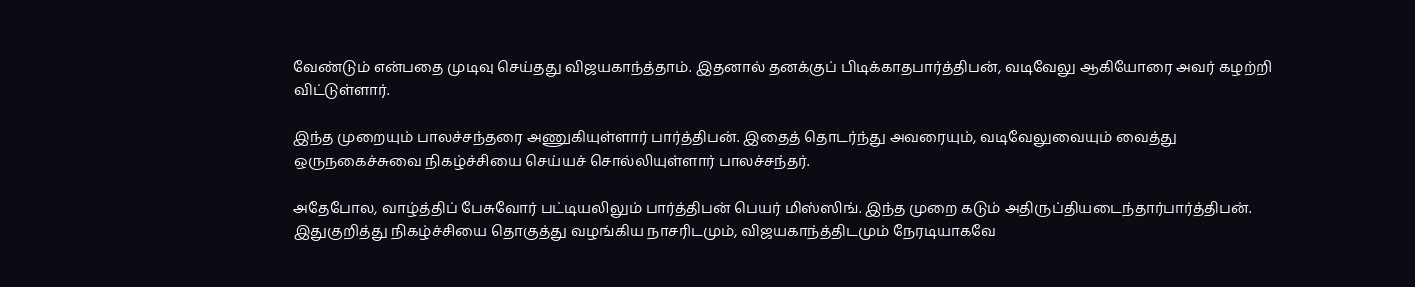வேண்டும் என்பதை முடிவு செய்தது விஜயகாந்த்தாம். இதனால் தனக்குப் பிடிக்காதபார்த்திபன், வடிவேலு ஆகியோரை அவர் கழற்றி விட்டுள்ளார்.

இந்த முறையும் பாலச்சந்தரை அணுகியுள்ளார் பார்த்திபன். இதைத் தொடர்ந்து அவரையும், வடிவேலுவையும் வைத்து ஒருநகைச்சுவை நிகழ்ச்சியை செய்யச் சொல்லியுள்ளார் பாலச்சந்தர்.

அதேபோல, வாழ்த்திப் பேசுவோர் பட்டியலிலும் பார்த்திபன் பெயர் மிஸ்ஸிங். இந்த முறை கடும் அதிருப்தியடைந்தார்பார்த்திபன். இதுகுறித்து நிகழ்ச்சியை தொகுத்து வழங்கிய நாசரிடமும், விஜயகாந்த்திடமும் நேரடியாகவே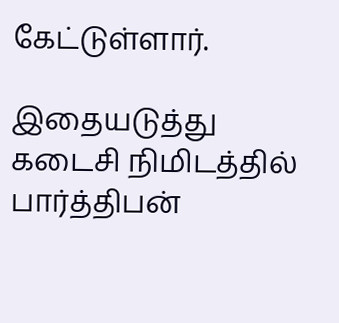கேட்டுள்ளார்.

இதையடுத்து கடைசி நிமிடத்தில் பார்த்திபன்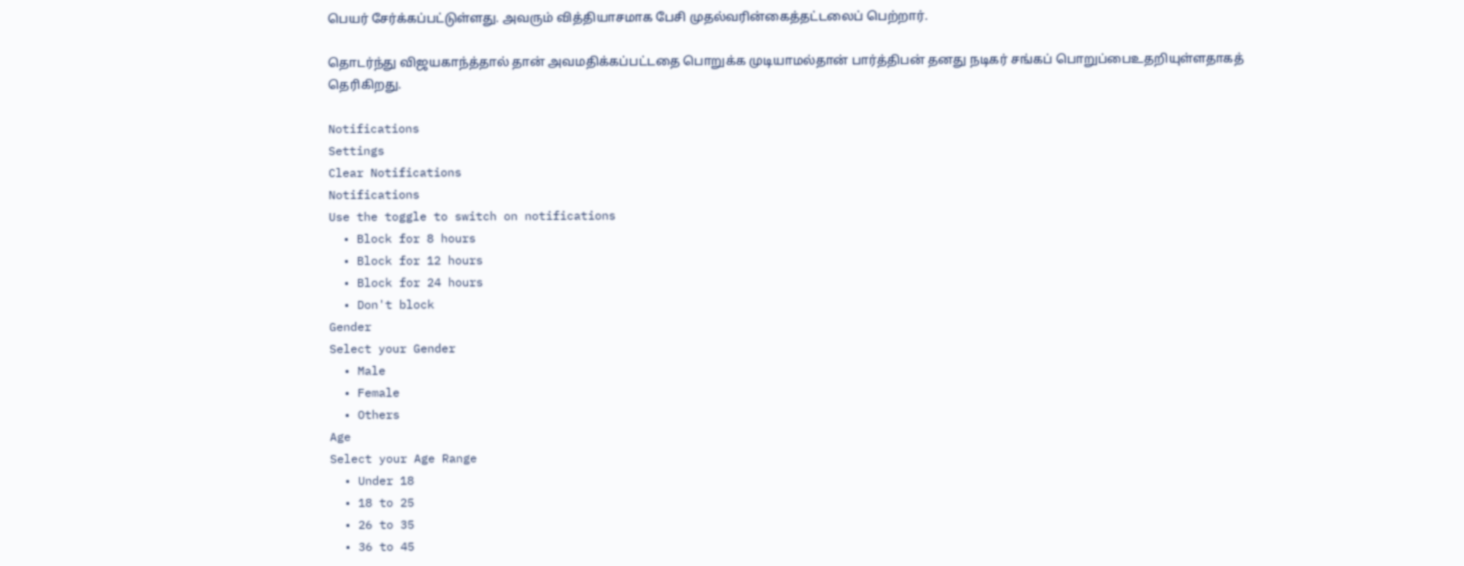பெயர் சேர்க்கப்பட்டுள்ளது. அவரும் வித்தியாசமாக பேசி முதல்வரின்கைத்தட்டலைப் பெற்றார்.

தொடர்ந்து விஜயகாந்த்தால் தான் அவமதிக்கப்பட்டதை பொறுக்க முடியாமல்தான் பார்த்திபன் தனது நடிகர் சங்கப் பொறுப்பைஉதறியுள்ளதாகத் தெரிகிறது.

Notifications
Settings
Clear Notifications
Notifications
Use the toggle to switch on notifications
  • Block for 8 hours
  • Block for 12 hours
  • Block for 24 hours
  • Don't block
Gender
Select your Gender
  • Male
  • Female
  • Others
Age
Select your Age Range
  • Under 18
  • 18 to 25
  • 26 to 35
  • 36 to 45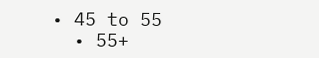• 45 to 55
  • 55+